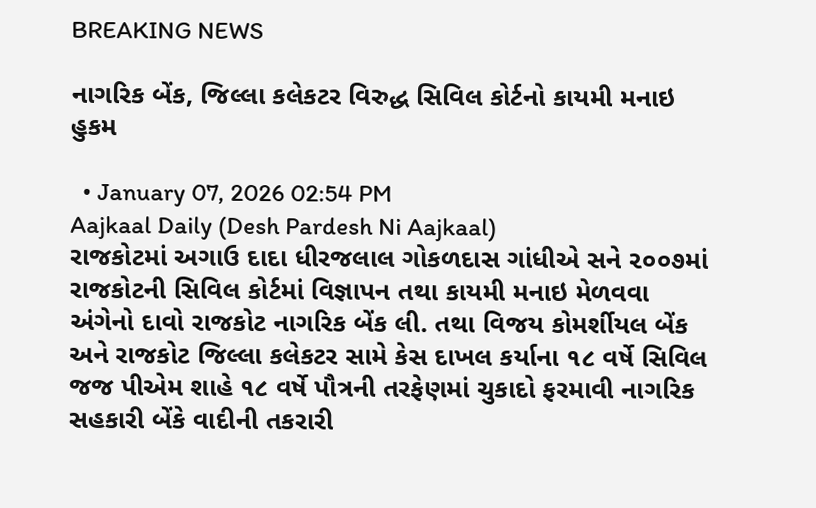BREAKING NEWS

નાગરિક બેંક, જિલ્લા કલેકટર વિરુદ્ધ સિવિલ કોર્ટનો કાયમી મનાઇ હુકમ

  • January 07, 2026 02:54 PM
Aajkaal Daily (Desh Pardesh Ni Aajkaal)
રાજકોટમાં અગાઉ દાદા ધીરજલાલ ગોકળદાસ ગાંધીએ સને ૨૦૦૭માં રાજકોટની સિવિલ કોર્ટમાં વિજ્ઞાપન તથા કાયમી મનાઇ મેળવવા અંગેનો દાવો રાજકોટ નાગરિક બેંક લી. તથા વિજય કોમર્શીયલ બેંક અને રાજકોટ જિલ્લા કલેકટર સામે કેસ દાખલ કર્યાના ૧૮ વર્ષે સિવિલ જજ પીએમ શાહે ૧૮ વર્ષે પૌત્રની તરફેણમાં ચુકાદો ફરમાવી નાગરિક સહકારી બેંકે વાદીની તકરારી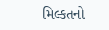મિલ્કતનો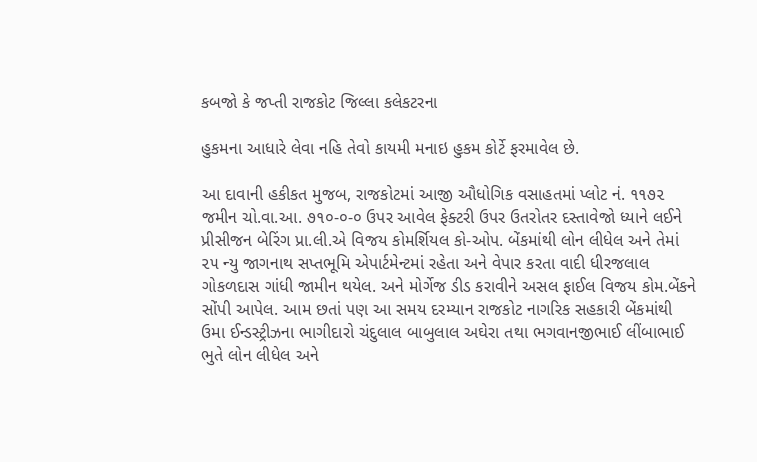કબજો કે જપ્તી રાજકોટ જિલ્લા કલેકટરના

હુકમના આધારે લેવા નહિ તેવો કાયમી મનાઇ હુકમ કોર્ટે ફરમાવેલ છે.

આ દાવાની હકીકત મુજબ, રાજકોટમાં આજી ઔધોગિક વસાહતમાં પ્લોટ નં. ૧૧૭૨ જમીન ચો.વા.આ. ૭૧૦-૦-૦ ઉપર આવેલ ફેક્ટરી ઉપર ઉતરોતર દસ્તાવેજો ધ્યાને લઈને પ્રીસીજન બેરિંગ પ્રા.લી.એ વિજય કોમર્શિયલ કો-ઓપ. બેંકમાંથી લોન લીધેલ અને તેમાં ૨૫ ન્યુ જાગનાથ સપ્તભૂમિ એપાર્ટમેન્ટમાં રહેતા અને વેપાર કરતા વાદી ધીરજલાલ ગોકળદાસ ગાંધી જામીન થયેલ. અને મોર્ગેજ ડીડ કરાવીને અસલ ફાઈલ વિજય કોમ.બેંકને સોંપી આપેલ. આમ છતાં પણ આ સમય દરમ્યાન રાજકોટ નાગરિક સહકારી બેંકમાંથી ઉમા ઈન્ડસ્ટ્રીઝના ભાગીદારો ચંદુલાલ બાબુલાલ અઘેરા તથા ભગવાનજીભાઈ લીંબાભાઈ ભુતે લોન લીધેલ અને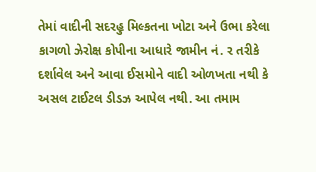તેમાં વાદીની સદરહુ મિલ્કતના ખોટા અને ઉભા કરેલા કાગળો ઝેરોક્ષ કોપીના આધારે જામીન નં. ર તરીકે દર્શાવેલ અને આવા ઈસમોને વાદી ઓળખતા નથી કે અસલ ટાઈટલ ડીડઝ આપેલ નથી. આ તમામ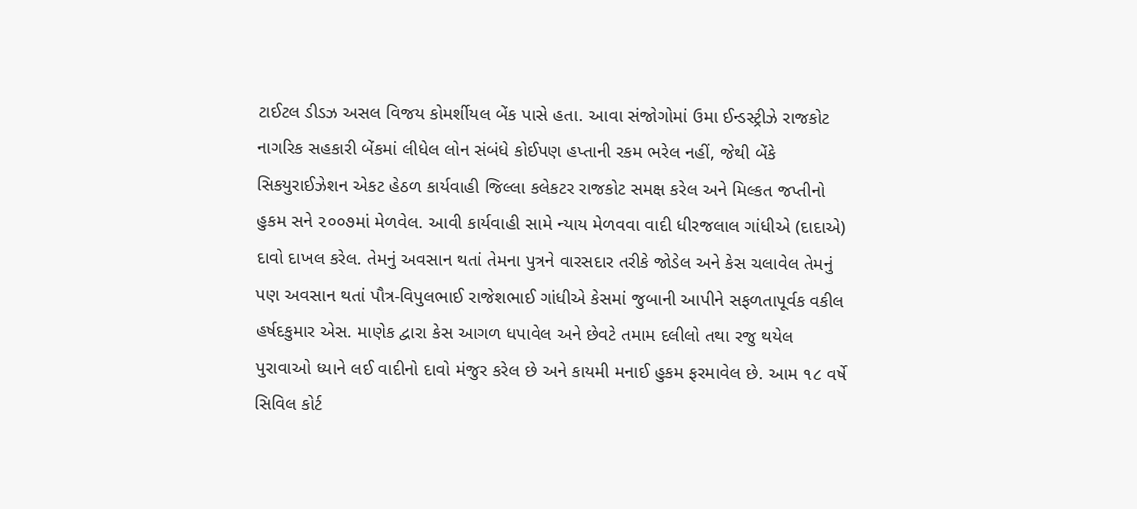ટાઈટલ ડીડઝ અસલ વિજય કોમર્શીયલ બેંક પાસે હતા. આવા સંજોગોમાં ઉમા ઈન્ડસ્ટ્રીઝે રાજકોટ નાગરિક સહકારી બેંકમાં લીધેલ લોન સંબંધે કોઈપણ હપ્તાની રકમ ભરેલ નહીં, જેથી બેંકે સિકયુરાઈઝેશન એકટ હેઠળ કાર્યવાહી જિલ્લા કલેકટર રાજકોટ સમક્ષ કરેલ અને મિલ્કત જપ્તીનો હુકમ સને ૨૦૦૭માં મેળવેલ. આવી કાર્યવાહી સામે ન્યાય મેળવવા વાદી ધીરજલાલ ગાંધીએ (દાદાએ) દાવો દાખલ કરેલ. તેમનું અવસાન થતાં તેમના પુત્રને વારસદાર તરીકે જોડેલ અને કેસ ચલાવેલ તેમનું પણ અવસાન થતાં પૌત્ર-વિપુલભાઈ રાજેશભાઈ ગાંધીએ કેસમાં જુબાની આપીને સફળતાપૂર્વક વકીલ હર્ષદકુમાર એસ. માણેક દ્વારા કેસ આગળ ધપાવેલ અને છેવટે તમામ દલીલો તથા રજુ થયેલ પુરાવાઓ ધ્યાને લઈ વાદીનો દાવો મંજુર કરેલ છે અને કાયમી મનાઈ હુકમ ફરમાવેલ છે. આમ ૧૮ વર્ષે સિવિલ કોર્ટ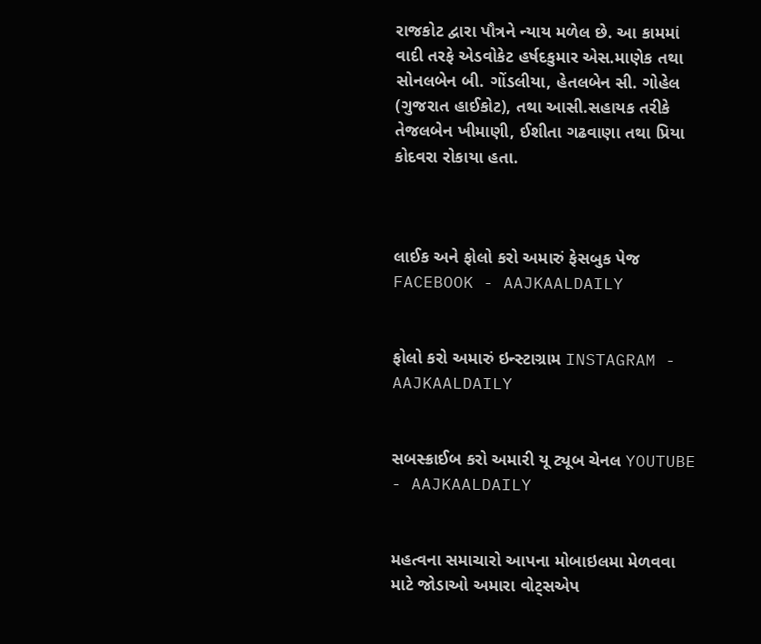રાજકોટ દ્વારા પૌત્રને ન્યાય મળેલ છે. આ કામમાં વાદી તરફે એડવોકેટ હર્ષદકુમાર એસ.માણેક તથા સોનલબેન બી. ગોંડલીયા, હેતલબેન સી. ગોહેલ (ગુજરાત હાઈકોટ), તથા આસી.સહાયક તરીકે તેજલબેન ખીમાણી, ઈશીતા ગઢવાણા તથા પ્રિયા કોદવરા રોકાયા હતા.



લાઈક અને ફોલો કરો અમારું ફેસબુક પેજ FACEBOOK - AAJKAALDAILY


ફોલો કરો અમારું ઇન્સ્ટાગ્રામ INSTAGRAM - AAJKAALDAILY


સબસ્ક્રાઈબ કરો અમારી યૂ ટ્યૂબ ચેનલ YOUTUBE - AAJKAALDAILY


મહત્વના સમાચારો આપના મોબાઇલમા મેળવવા માટે જોડાઓ અમારા વોટ્સએપ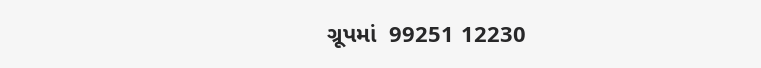ગ્રૂપમાં  99251 12230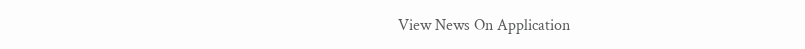View News On Application